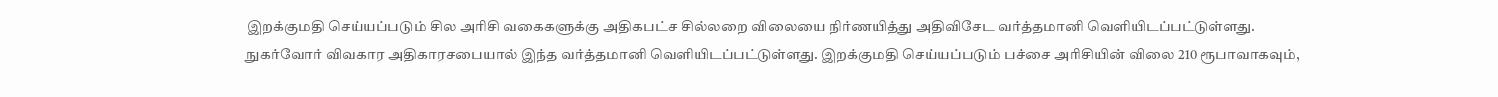இறக்குமதி செய்யப்படும் சில அரிசி வகைகளுக்கு அதிகபட்ச சில்லறை விலையை நிர்ணயித்து அதிவிசேட வர்த்தமானி வெளியிடப்பட்டுள்ளது.
நுகர்வோர் விவகார அதிகாரசபையால் இந்த வர்த்தமானி வெளியிடப்பட்டுள்ளது. இறக்குமதி செய்யப்படும் பச்சை அரிசியின் விலை 210 ரூபாவாகவும்,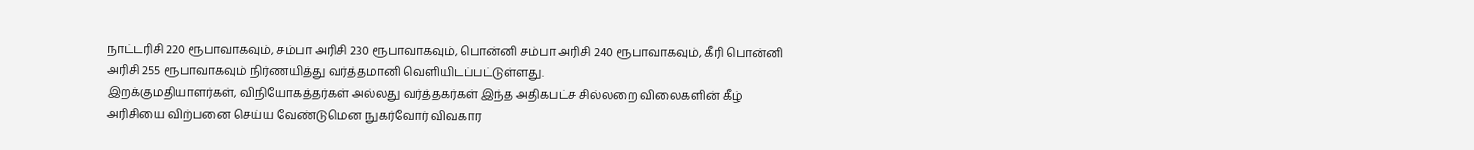நாட்டரிசி 220 ரூபாவாகவும், சம்பா அரிசி 230 ரூபாவாகவும், பொன்னி சம்பா அரிசி 240 ரூபாவாகவும், கீரி பொன்னி அரிசி 255 ரூபாவாகவும் நிர்ணயித்து வர்த்தமானி வெளியிடப்பட்டுள்ளது.
இறக்குமதியாளர்கள், விநியோகத்தர்கள் அல்லது வர்த்தகர்கள் இந்த அதிகபட்ச சில்லறை விலைகளின் கீழ் அரிசியை விற்பனை செய்ய வேண்டுமென நுகர்வோர் விவகார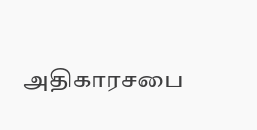அதிகாரசபை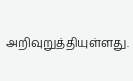அறிவுறுத்தியுள்ளது.